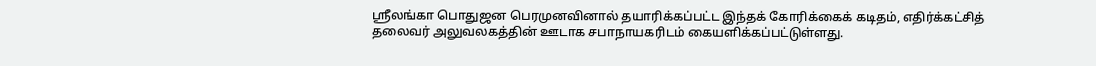ஸ்ரீலங்கா பொதுஜன பெரமுனவினால் தயாரிக்கப்பட்ட இந்தக் கோரிக்கைக் கடிதம், எதிர்க்கட்சித் தலைவர் அலுவலகத்தின் ஊடாக சபாநாயகரிடம் கையளிக்கப்பட்டுள்ளது.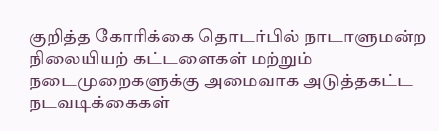குறித்த கோரிக்கை தொடர்பில் நாடாளுமன்ற நிலையியற் கட்டளைகள் மற்றும் நடைமுறைகளுக்கு அமைவாக அடுத்தகட்ட நடவடிக்கைகள்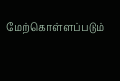மேற்கொள்ளப்படும்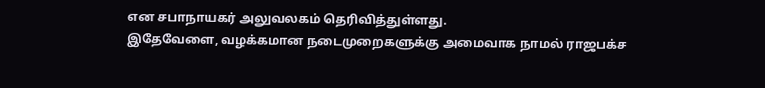என சபாநாயகர் அலுவலகம் தெரிவித்துள்ளது.
இதேவேளை, வழக்கமான நடைமுறைகளுக்கு அமைவாக நாமல் ராஜபக்ச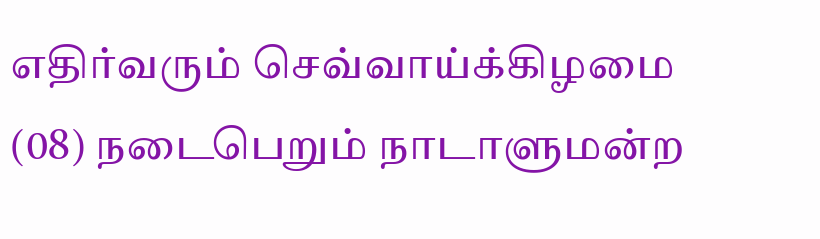எதிர்வரும் செவ்வாய்க்கிழமை (08) நடைபெறும் நாடாளுமன்ற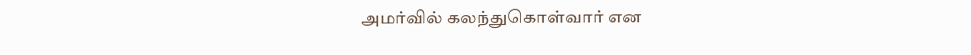அமர்வில் கலந்துகொள்வார் என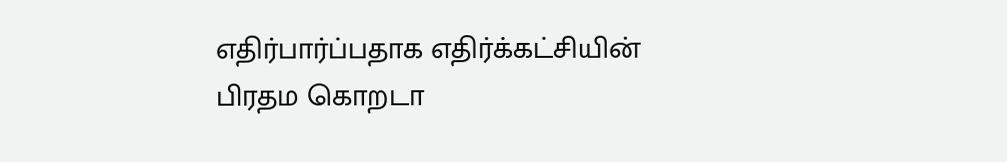எதிர்பார்ப்பதாக எதிர்க்கட்சியின் பிரதம கொறடா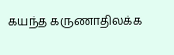கயந்த கருணாதிலக்க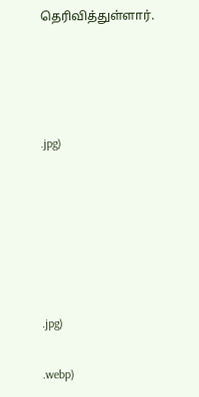தெரிவித்துள்ளார்.




.jpg)






.jpg)

.webp)